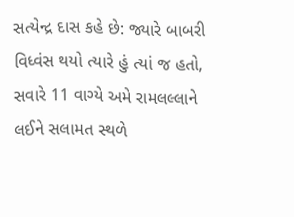સત્યેન્દ્ર દાસ કહે છે: જ્યારે બાબરી વિધ્વંસ થયો ત્યારે હું ત્યાં જ હતો, સવારે 11 વાગ્યે અમે રામલલ્લાને લઈને સલામત સ્થળે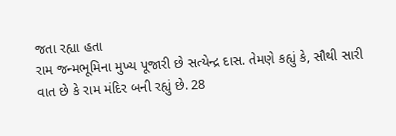જતા રહ્યા હતા
રામ જન્મભૂમિના મુખ્ય પૂજારી છે સત્યેન્દ્ર દાસ. તેમણે કહ્યું કે, સૌથી સારી વાત છે કે રામ મંદિર બની રહ્યું છે. 28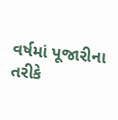વર્ષમાં પૂજારીના તરીકે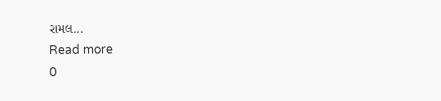રામલ...
Read more
0